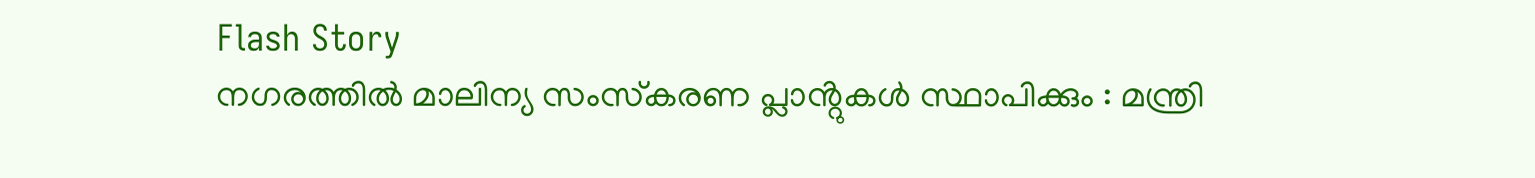Flash Story
നഗരത്തിൽ മാലിന്യ സംസ്‌കരണ പ്ലാൻ്റുകൾ സ്ഥാപിക്കും : മന്ത്രി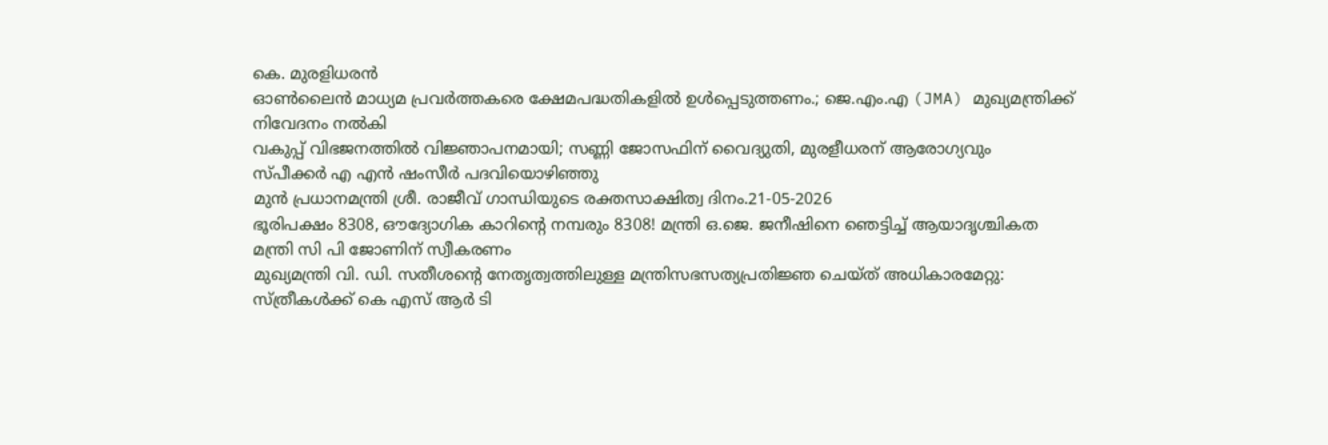കെ. മുരളിധരൻ
ഓൺലൈൻ മാധ്യമ പ്രവർത്തകരെ ക്ഷേമപദ്ധതികളിൽ ഉൾപ്പെടുത്തണം.; ജെ.എം.എ (JMA) മുഖ്യമന്ത്രിക്ക് നിവേദനം നൽകി
വകുപ്പ് വിഭജനത്തിൽ വിജ്ഞാപനമായി; സണ്ണി ജോസഫിന് വൈദ്യുതി, മുരളീധരന് ആരോഗ്യവും
സ്പീക്കർ എ എൻ ഷംസീർ പദവിയൊഴിഞ്ഞു
മുൻ പ്രധാനമന്ത്രി ശ്രീ. രാജീവ് ഗാന്ധിയുടെ രക്തസാക്ഷിത്വ ദിനം.21-05-2026
ഭൂരിപക്ഷം 8308, ഔദ്യോഗിക കാറിന്റെ നമ്പരും 8308! മന്ത്രി ഒ.ജെ. ജനീഷിനെ ഞെട്ടിച്ച് ആയാദൃശ്ചികത
മന്ത്രി സി പി ജോണിന് സ്വീകരണം
മുഖ്യമന്ത്രി വി. ഡി. സതീശന്റെ നേതൃത്വത്തിലുള്ള മന്ത്രിസഭസത്യപ്രതിജ്ഞ ചെയ്ത് അധികാരമേറ്റു:
സ്ത്രീകൾക്ക് കെ എസ് ആർ ടി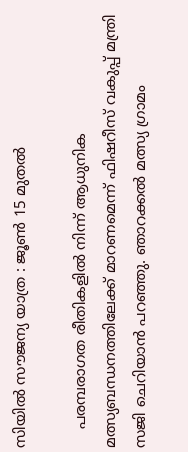സിയിൽ സൗജന്യ യാത്ര : ജൂൺ 15 മുതൽ

    പരമ്പരാഗത രീതികളിൽ നിന്ന് ആധുനിക മത്സ്യബന്ധനത്തിലേക്ക് മാറണമെന്ന് ഫിഷറീസ് വകുപ്പ് മന്ത്രി സജി ചെറിയാൻ പറഞ്ഞു. ഞാറക്കൽ മത്സ്യ ഗ്രാമം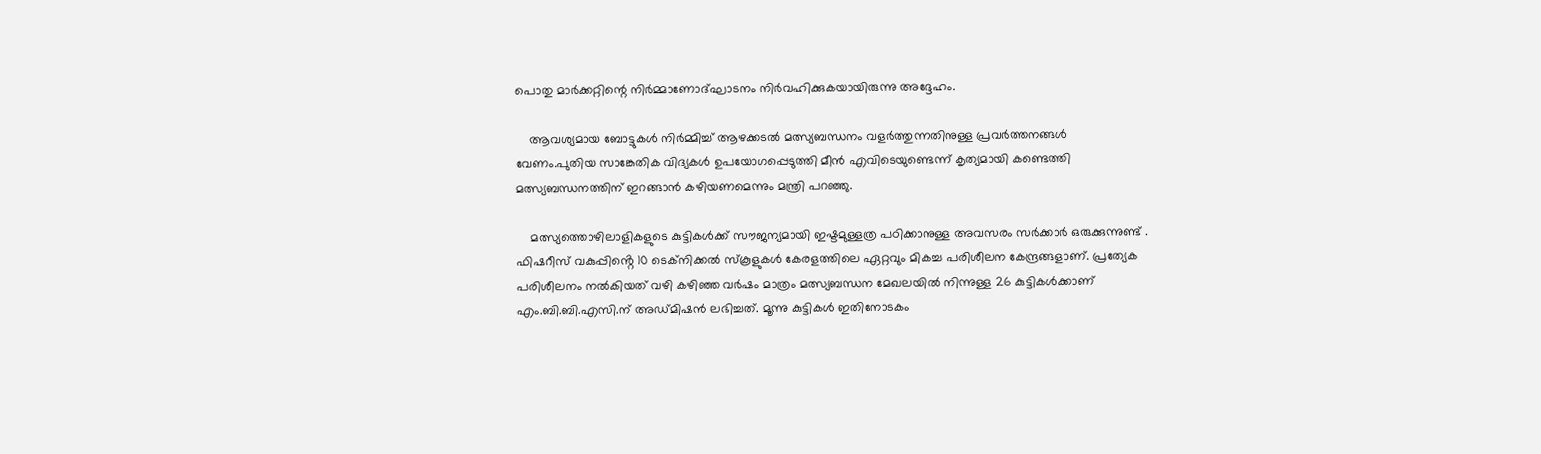പൊതു മാർക്കറ്റിന്റെ നിർമ്മാണോദ്ഘാടനം നിർവഹിക്കുകയായിരുന്നു അദ്ദേഹം.

    ആവശ്യമായ ബോട്ടുകൾ നിർമ്മിച്ച് ആഴക്കടൽ മത്സ്യബന്ധനം വളർത്തുന്നതിനുള്ള പ്രവർത്തനങ്ങൾ വേണം.പുതിയ സാങ്കേതിക വിദ്യകൾ ഉപയോഗപ്പെടുത്തി മീൻ എവിടെയുണ്ടെന്ന് കൃത്യമായി കണ്ടെത്തി മത്സ്യബന്ധനത്തിന് ഇറങ്ങാൻ കഴിയണമെന്നും മന്ത്രി പറഞ്ഞു.

    മത്സ്യത്തൊഴിലാളികളുടെ കുട്ടികൾക്ക് സൗജന്യമായി ഇഷ്ടമുള്ളത്ര പഠിക്കാനുള്ള അവസരം സർക്കാർ ഒരുക്കുന്നുണ്ട് . ഫിഷറീസ് വകുപ്പിൻ്റെ 10 ടെക്നിക്കൽ സ്കൂളുകൾ കേരളത്തിലെ ഏറ്റവും മികച്ച പരിശീലന കേന്ദ്രങ്ങളാണ്. പ്രത്യേക പരിശീലനം നൽകിയത് വഴി കഴിഞ്ഞ വർഷം മാത്രം മത്സ്യബന്ധന മേഖലയിൽ നിന്നുള്ള 26 കുട്ടികൾക്കാണ് എം.ബി.ബി.എസി.ന് അഡ്മിഷൻ ലഭിച്ചത്. മൂന്നു കുട്ടികൾ ഇതിനോടകം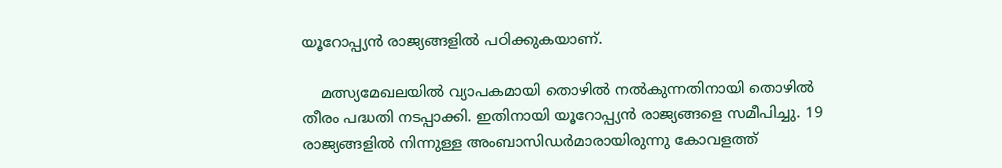യൂറോപ്പ്യൻ രാജ്യങ്ങളിൽ പഠിക്കുകയാണ്.

    മത്സ്യമേഖലയിൽ വ്യാപകമായി തൊഴിൽ നൽകുന്നതിനായി തൊഴിൽ തീരം പദ്ധതി നടപ്പാക്കി. ഇതിനായി യൂറോപ്പ്യൻ രാജ്യങ്ങളെ സമീപിച്ചു. 19 രാജ്യങ്ങളിൽ നിന്നുള്ള അംബാസിഡർമാരായിരുന്നു കോവളത്ത്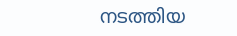നടത്തിയ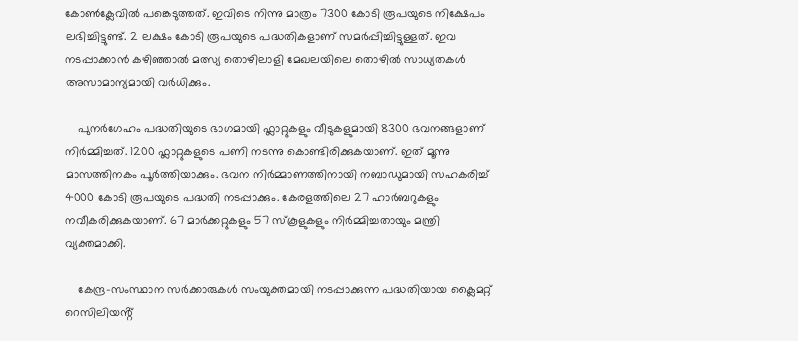കോൺക്ലേവിൽ പങ്കെടുത്തത്. ഇവിടെ നിന്നു മാത്രം 7300 കോടി രൂപയുടെ നിക്ഷേപം ലഭിച്ചിട്ടുണ്ട്. 2 ലക്ഷം കോടി രൂപയുടെ പദ്ധതികളാണ് സമർപ്പിച്ചിട്ടുള്ളത്. ഇവ നടപ്പാക്കാൻ കഴിഞ്ഞാൽ മത്സ്യ തൊഴിലാളി മേഖലയിലെ തൊഴിൽ സാധ്യതകൾ അസാമാന്യമായി വർധിക്കും.

    പുനർഗേഹം പദ്ധതിയുടെ ഭാഗമായി ഫ്ലാറ്റുകളും വീടുകളുമായി 8300 ഭവനങ്ങളാണ് നിർമ്മിച്ചത്. 1200 ഫ്ലാറ്റുകളുടെ പണി നടന്നു കൊണ്ടിരിക്കുകയാണ്. ഇത് മൂന്നു മാസത്തിനകം പൂർത്തിയാക്കും. ഭവന നിർമ്മാണത്തിനായി നബാഡുമായി സഹകരിച്ച് 4000 കോടി രൂപയുടെ പദ്ധതി നടപ്പാക്കും. കേരളത്തിലെ 27 ഹാർബറുകളും നവീകരിക്കുകയാണ്. 67 മാർക്കറ്റുകളും 57 സ്കൂളുകളും നിർമ്മിച്ചതായും മന്ത്രി വ്യക്തമാക്കി.

    കേന്ദ്ര-സംസ്ഥാന സർക്കാരുകൾ സംയുക്തമായി നടപ്പാക്കുന്ന പദ്ധതിയായ ക്ലൈമറ്റ് റെസിലിയൻ്റ്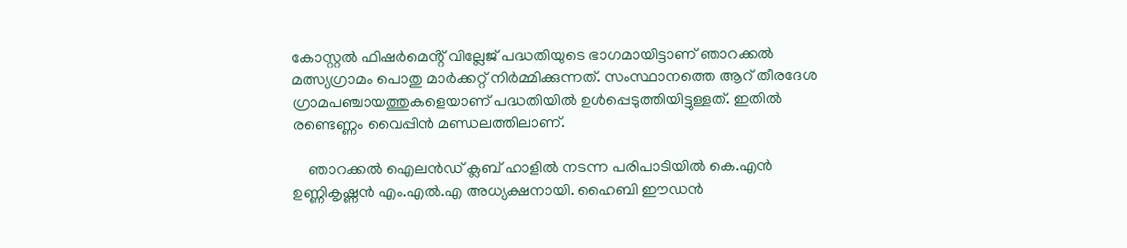കോസ്റ്റൽ ഫിഷർമെൻ്റ് വില്ലേജ് പദ്ധതിയുടെ ഭാഗമായിട്ടാണ് ഞാറക്കൽ മത്സ്യഗ്രാമം പൊതു മാർക്കറ്റ് നിർമ്മിക്കുന്നത്. സംസ്ഥാനത്തെ ആറ് തീരദേശ ഗ്രാമപഞ്ചായത്തുകളെയാണ് പദ്ധതിയിൽ ഉൾപ്പെടുത്തിയിട്ടുള്ളത്. ഇതിൽ രണ്ടെണ്ണം വൈപ്പിൻ മണ്ഡലത്തിലാണ്.

    ഞാറക്കൽ ഐലൻഡ് ക്ലബ് ഹാളിൽ നടന്ന പരിപാടിയിൽ കെ.എൻ ഉണ്ണികൃഷ്ണൻ എം.എൽ.എ അധ്യക്ഷനായി. ഹൈബി ഈഡൻ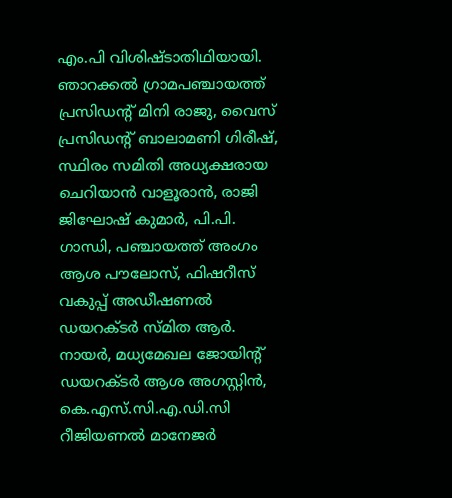എം.പി വിശിഷ്ടാതിഥിയായി. ഞാറക്കൽ ഗ്രാമപഞ്ചായത്ത് പ്രസിഡന്റ് മിനി രാജു, വൈസ് പ്രസിഡൻ്റ് ബാലാമണി ഗിരീഷ്, സ്ഥിരം സമിതി അധ്യക്ഷരായ ചെറിയാൻ വാളൂരാൻ, രാജി ജിഘോഷ് കുമാർ, പി.പി. ഗാന്ധി, പഞ്ചായത്ത് അംഗം ആശ പൗലോസ്, ഫിഷറീസ് വകുപ്പ് അഡീഷണൽ ഡയറക്‌ടർ സ്‌മിത ആർ. നായർ, മധ്യമേഖല ജോയിന്റ് ഡയറക്‌ടർ ആശ അഗസ്റ്റിൻ, കെ.എസ്.സി.എ.ഡി.സി റീജിയണൽ മാനേജർ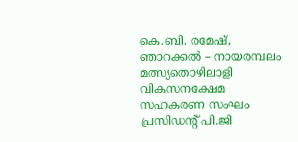കെ.ബി. രമേഷ്, ഞാറക്കൽ – നായരമ്പലം മത്സ്യതൊഴിലാളി വികസനക്ഷേമ സഹകരണ സംഘം പ്രസിഡൻ്റ് പി.ജി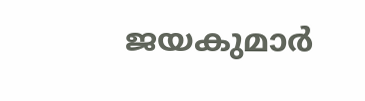ജയകുമാർ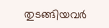തുടങ്ങിയവർ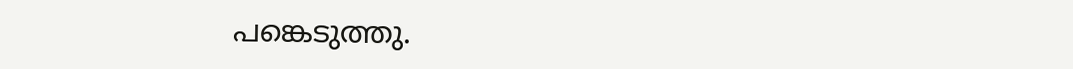പങ്കെടുത്തു.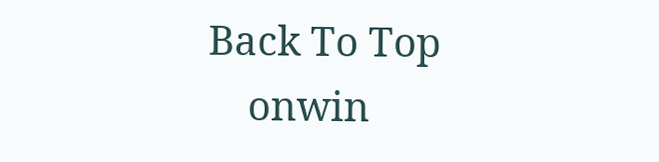Back To Top
    onwin